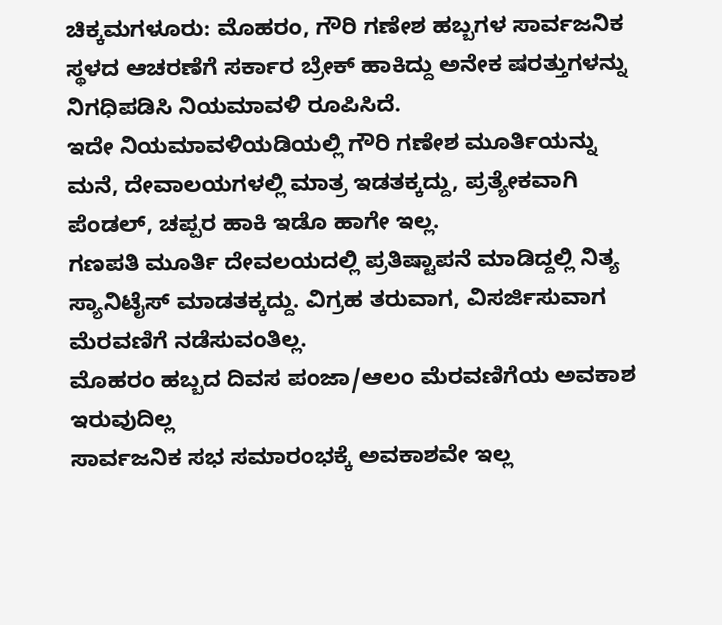ಚಿಕ್ಕಮಗಳೂರು: ಮೊಹರಂ, ಗೌರಿ ಗಣೇಶ ಹಬ್ಬಗಳ ಸಾರ್ವಜನಿಕ ಸ್ಥಳದ ಆಚರಣೆಗೆ ಸರ್ಕಾರ ಬ್ರೇಕ್ ಹಾಕಿದ್ದು ಅನೇಕ ಷರತ್ತುಗಳನ್ನು ನಿಗಧಿಪಡಿಸಿ ನಿಯಮಾವಳಿ ರೂಪಿಸಿದೆ.
ಇದೇ ನಿಯಮಾವಳಿಯಡಿಯಲ್ಲಿ ಗೌರಿ ಗಣೇಶ ಮೂರ್ತಿಯನ್ನು ಮನೆ, ದೇವಾಲಯಗಳಲ್ಲಿ ಮಾತ್ರ ಇಡತಕ್ಕದ್ದು, ಪ್ರತ್ಯೇಕವಾಗಿ ಪೆಂಡಲ್, ಚಪ್ಪರ ಹಾಕಿ ಇಡೊ ಹಾಗೇ ಇಲ್ಲ.
ಗಣಪತಿ ಮೂರ್ತಿ ದೇವಲಯದಲ್ಲಿ ಪ್ರತಿಷ್ಟಾಪನೆ ಮಾಡಿದ್ದಲ್ಲಿ ನಿತ್ಯ ಸ್ಯಾನಿಟೈಸ್ ಮಾಡತಕ್ಕದ್ದು. ವಿಗ್ರಹ ತರುವಾಗ, ವಿಸರ್ಜಿಸುವಾಗ ಮೆರವಣಿಗೆ ನಡೆಸುವಂತಿಲ್ಲ.
ಮೊಹರಂ ಹಬ್ಬದ ದಿವಸ ಪಂಜಾ/ಆಲಂ ಮೆರವಣಿಗೆಯ ಅವಕಾಶ ಇರುವುದಿಲ್ಲ
ಸಾರ್ವಜನಿಕ ಸಭ ಸಮಾರಂಭಕ್ಕೆ ಅವಕಾಶವೇ ಇಲ್ಲ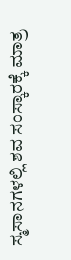ಸ್ಮಸಾನಗಳಲ್ಲಿ ಶವ ಸಂಸ್ಕಾರಕ್ಕೆ ಮಾತ್ರ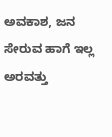ಅವಕಾಶ, ಜನ ಸೇರುವ ಹಾಗೆ ಇಲ್ಲ
ಅರವತ್ತು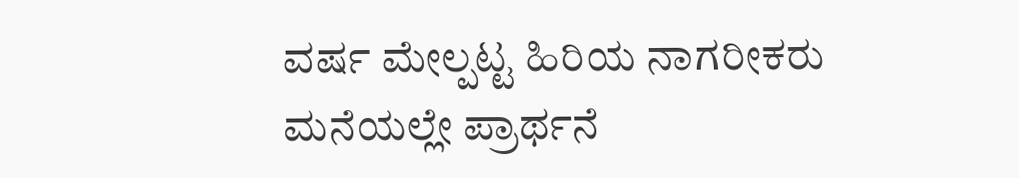ವರ್ಷ ಮೇಲ್ಪಟ್ಟ ಹಿರಿಯ ನಾಗರೀಕರು ಮನೆಯಲ್ಲೇ ಪ್ರಾರ್ಥನೆ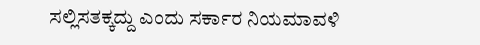ಸಲ್ಲಿಸತಕ್ಕದ್ದು ಎಂದು ಸರ್ಕಾರ ನಿಯಮಾವಳಿ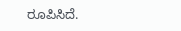ರೂಪಿಸಿದೆ.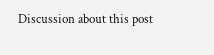Discussion about this post